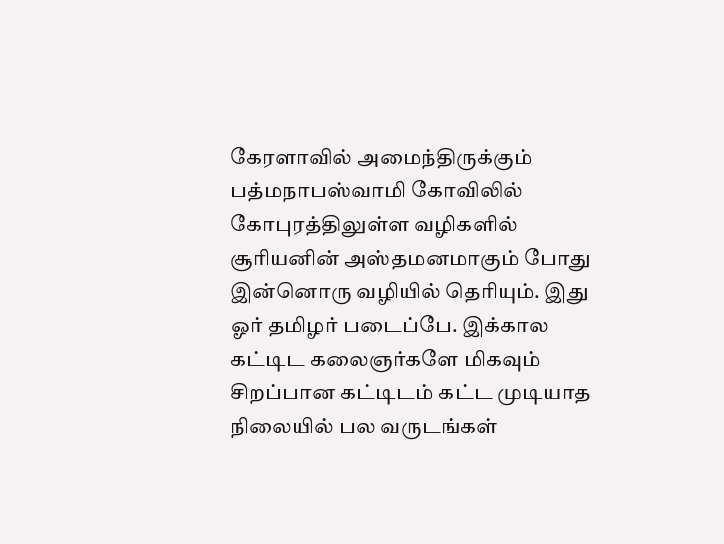கேரளாவில் அமைந்திருக்கும் பத்மநாபஸ்வாமி கோவிலில் கோபுரத்திலுள்ள வழிகளில் சூரியனின் அஸ்தமனமாகும் போது இன்னொரு வழியில் தெரியும். இது ஓர் தமிழர் படைப்பே. இக்கால கட்டிட கலைஞர்களே மிகவும் சிறப்பான கட்டிடம் கட்ட முடியாத நிலையில் பல வருடங்கள்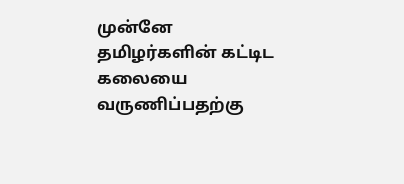முன்னே தமிழர்களின் கட்டிட கலையை வருணிப்பதற்கு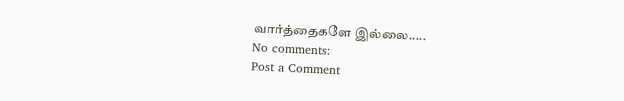வார்த்தைகளே இல்லை.....
No comments:
Post a Comment